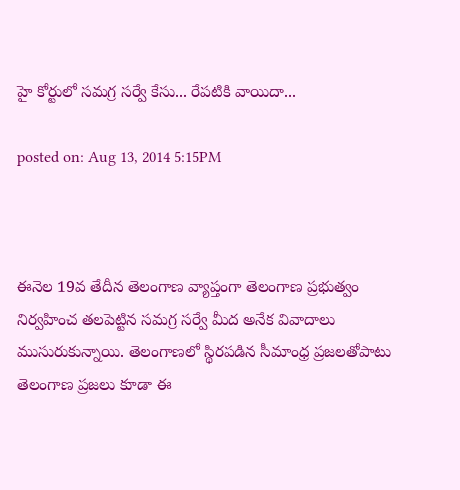హై కోర్టులో సమగ్ర సర్వే కేసు... రేపటికి వాయిదా...

posted on: Aug 13, 2014 5:15PM



ఈనెల 19వ తేదీన తెలంగాణ వ్యాప్తంగా తెలంగాణ ప్రభుత్వం నిర్వహించ తలపెట్టిన సమగ్ర సర్వే మీద అనేక వివాదాలు ముసురుకున్నాయి. తెలంగాణలో స్థిరపడిన సీమాంధ్ర ప్రజలతోపాటు తెలంగాణ ప్రజలు కూడా ఈ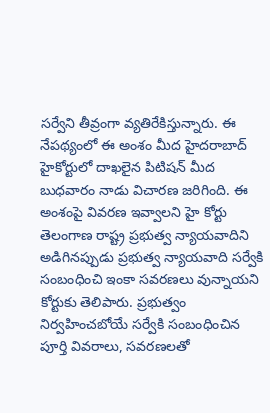సర్వేని తీవ్రంగా వ్యతిరేకిస్తున్నారు. ఈ నేపథ్యంలో ఈ అంశం మీద హైదరాబాద్‌ హైకోర్టులో దాఖలైన పిటిషన్ మీద బుధవారం నాడు విచారణ జరిగింది. ఈ అంశంపై వివరణ ఇవ్వాలని హై కోర్టు తెలంగాణ రాష్ట్ర ప్రభుత్వ న్యాయవాదిని అడిగినప్పుడు ప్రభుత్వ న్యాయవాది సర్వేకి సంబంధించి ఇంకా సవరణలు వున్నాయని కోర్టుకు తెలిపారు. ప్రభుత్వం నిర్వహించబోయే సర్వేకి సంబంధించిన పూర్తి వివరాలు, సవరణలతో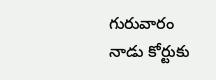గురువారం నాడు కోర్టుకు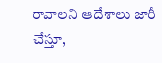రావాలని ఆదేశాలు జారీ చేస్తూ,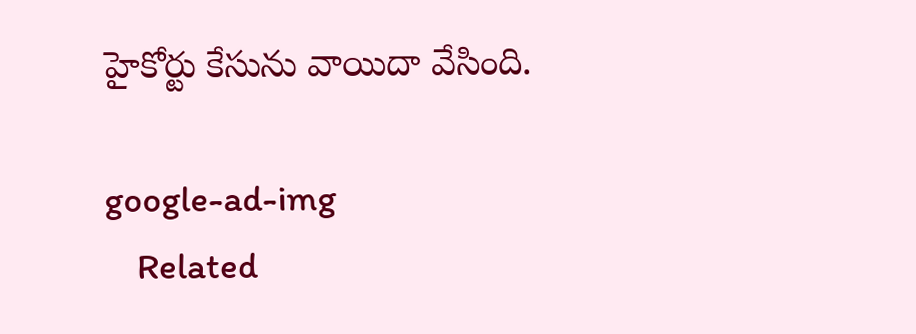హైకోర్టు కేసును వాయిదా వేసింది.

google-ad-img
    Related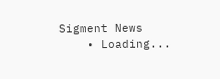Sigment News
    • Loading...